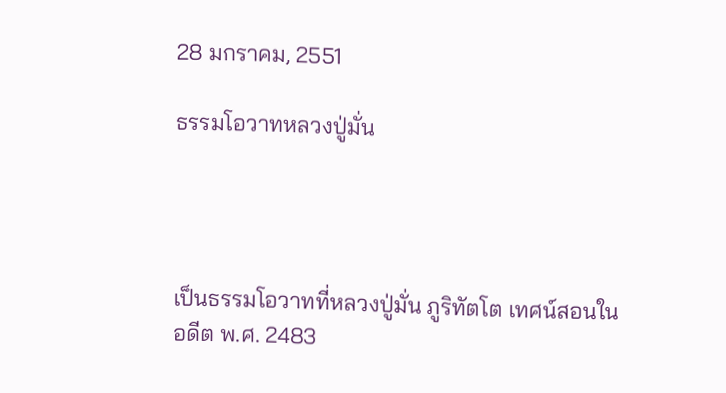28 มกราคม, 2551

ธรรมโอวาทหลวงปู่มั่น




เป็นธรรมโอวาทที่หลวงปู่มั่น ภูริทัตโต เทศน์สอนในอดีต พ.ศ. 2483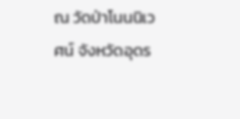ณ วัดป่าโนนนิเวศน์ จังหวัดอุดร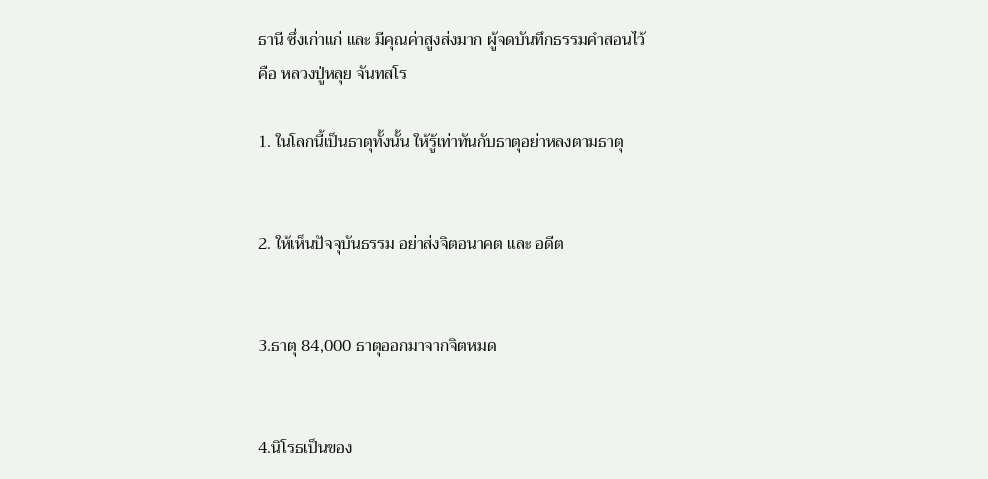ธานี ซึ่งเก่าแก่ และ มีคุณค่าสูงส่งมาก ผู้จดบันทึกธรรมคำสอนไว้
คือ หลวงปู่หลุย จันทสโร

1. ในโลกนี้เป็นธาตุทั้งนั้น ให้รู้เท่าทันกับธาตุอย่าหลงตามธาตุ


2. ให้เห็นปัจจุบันธรรม อย่าส่งจิตอนาคต และ อดีต


3.ธาตุ 84,000 ธาตุออกมาจากจิตหมด


4.นิโรธเป็นของ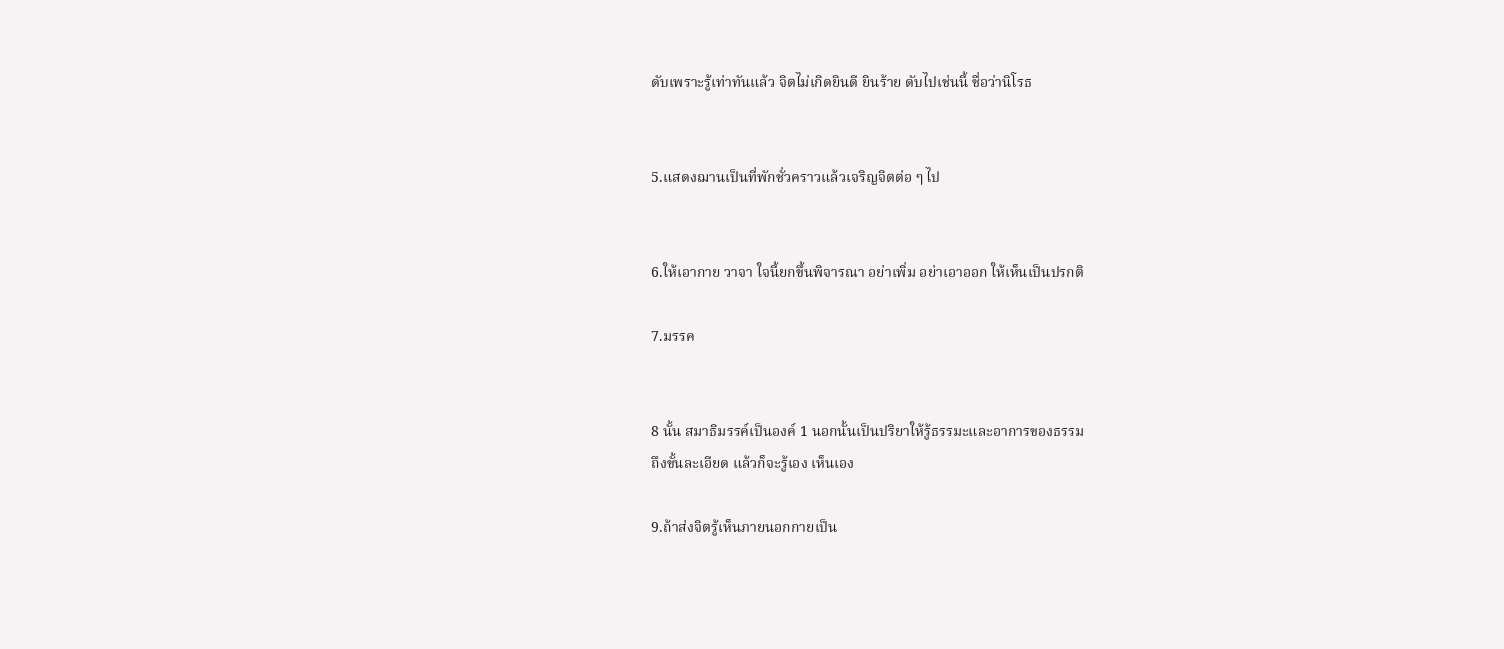ดับเพราะรู้เท่าทันแล้ว จิตไม่เกิดยินดี ยินร้าย ดับไปเช่นนี้ ชื่อว่านิโรธ


5.แสดงฌานเป็นที่พักชั่วคราวแล้วเจริญจิตต่อ ๆ ไป


6.ให้เอากาย วาจา ใจนี้ยกขึ้นพิจารณา อย่าเพิ่ม อย่าเอาออก ให้เห็นเป็นปรกติ

7.มรรค


8 นั้น สมาธิมรรค์เป็นองค์ 1 นอกนั้นเป็นปริยาให้รู้ธรรมะและอาการของธรรม
ถึงขั้นละเอียด แล้วก็จะรู้เอง เห็นเอง

9.ถ้าส่งจิตรู้เห็นภายนอกกายเป็น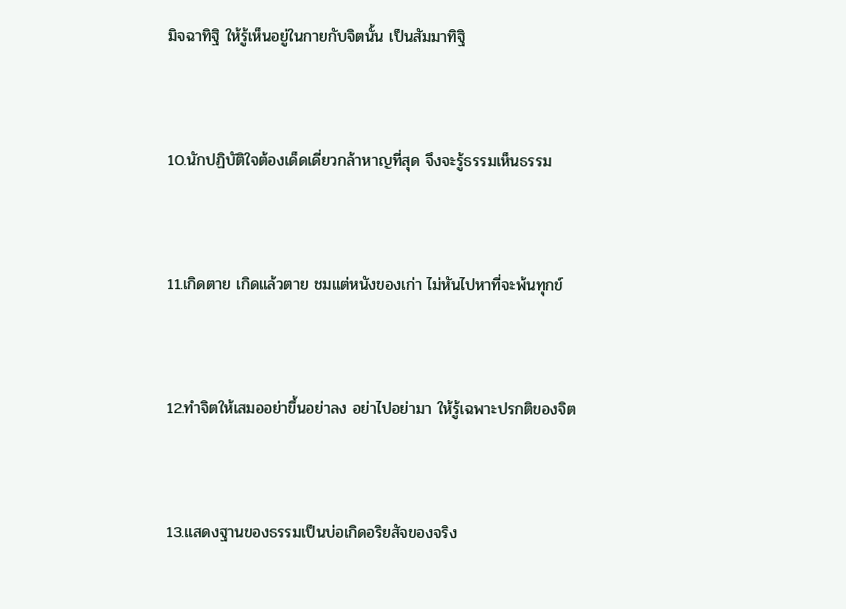มิจฉาทิฐิ ให้รู้เห็นอยู่ในกายกับจิตนั้น เป็นสัมมาทิฐิ


10.นักปฏิบัติใจต้องเด็ดเดี่ยวกล้าหาญที่สุด จึงจะรู้ธรรมเห็นธรรม


11.เกิดตาย เกิดแล้วตาย ชมแต่หนังของเก่า ไม่หันไปหาที่จะพ้นทุกข์


12.ทำจิตให้เสมออย่าขึ้นอย่าลง อย่าไปอย่ามา ให้รู้เฉพาะปรกติของจิต


13.แสดงฐานของธรรมเป็นบ่อเกิดอริยสัจของจริง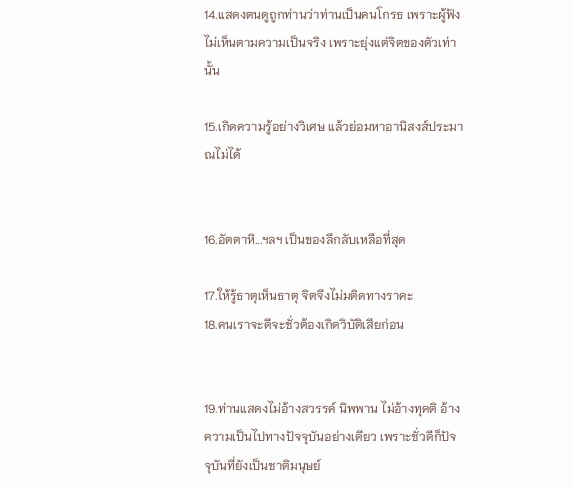14.แสดงตนดูถูกท่านว่าท่านเป็นคนโกรธ เพราะผู้ฟังไม่เห็นตามความเป็นจริง เพราะยุ่งแต่จิตของตัวเท่านั้น

15.เกิดความรู้อย่างวิเศษ แล้วย่อมหาอานิสงส์ประมาณไม่ได้


16.อัตตาหิ...ฯลฯ เป็นของลึกลับเหลือที่สุด

17.ให้รู้ธาตุเห็นธาตุ จิตจึงไม่มติดทางราคะ
18.คนเราจะดีจะชั่วต้องเกิดวิบัติเสียก่อน


19.ท่านแสดงไม่อ้างสวรรค์ นิพพาน ไม่อ้างทุคติ อ้างความเป็นไปทางปัจจุบันอย่างเดียว เพราะชั่วดีก็ปัจจุบันที่ยังเป็นชาติมนุษย์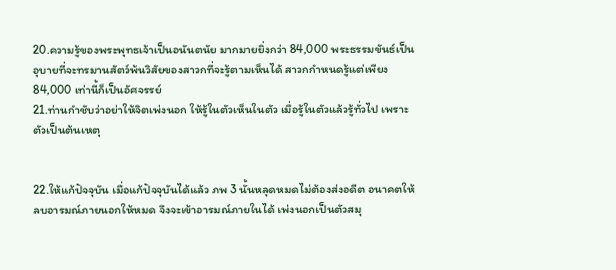20.ความรู้ของพระพุทธเจ้าเป็นอนันตนัย มากมายยิ่งกว่า 84,000 พระธรรมขันธ์เป็นอุบายที่จะทรมานสัตว์พ้นวิสัยของสาวกที่จะรู้ตามเห็นได้ สาวกกำหนดรู้แต่เพียง 84,000 เท่านี้ก็เป็นอัศจรรย์
21.ท่านกำชับว่าอย่าให้จิตเพ่งนอก ให้รู้ในตัวเห็นในตัว เมื่อรู้ในตัวแล้วรู้ทั่วไป เพราะตัวเป็นต้นเหตุ


22.ให้แก้ปัจจุบัน เมื่อแก้ปัจจุบันได้แล้ว ภพ 3 นั้นหลุดหมดไม่ต้องส่งอดีต อนาคตให้ลบอารมณ์ภายนอกให้หมด จึงจะเข้าอารมณ์ภายในได้ เพ่งนอกเป็นตัวสมุ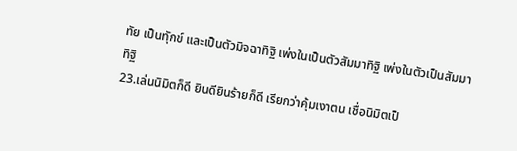ทัย เป็นทุักข์ และเป็นตัวมิจฉาทิฐิ เพ่งในเป็นตัวสัมมาทิฐิ เพ่งในตัวเป็นสัมมาทิฐิ
23.เล่นนิมิตก็ดี ยินดียินร้ายก็ดี เรียกว่าคุ้มเงาตน เชื่อนิมิตเป็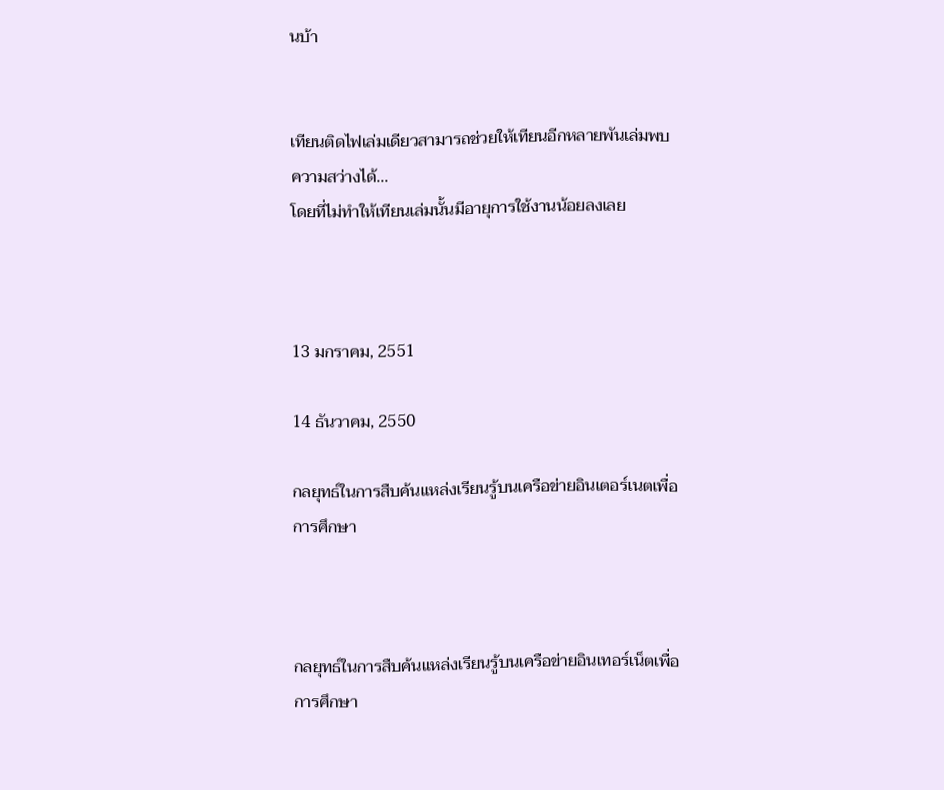นบ้า


เทียนติดไฟเล่มเดียวสามารถช่วยให้เทียนอีกหลายพันเล่มพบความสว่างได้...
โดยที่ไม่ทำให้เทียนเล่มนั้นมีอายุการใช้งานน้อยลงเลย



13 มกราคม, 2551

14 ธันวาคม, 2550

กลยุทธ์ในการสืบค้นแหล่งเรียนรู้บนเครือข่ายอินเตอร์เนตเพื่อการศึกษา



กลยุทธ์ในการสืบค้นแหล่งเรียนรู้บนเครือข่ายอินเทอร์เน็ตเพื่อการศึกษา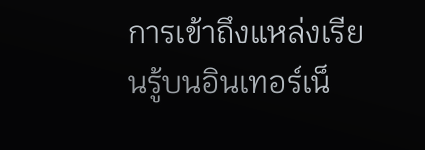การเข้าถึงแหล่งเรียนรู้บนอินเทอร์เน็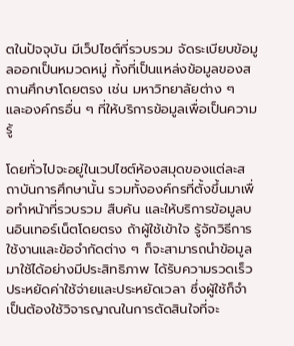ตในปัจจุบัน มีเว็ปไซต์ที่รวบรวม จัดระเบียบข้อมูลออกเป็นหมวดหมู่ ทั้งที่เป็นแหล่งข้อมูลของสถานศึกษาโดยตรง เช่น มหาวิทยาลัยต่าง ๆ และองค์กรอื่น ๆ ที่ให้บริการข้อมูลเพื่อเป็นความรู้

โดยทั่วไปจะอยู่ในเวปไซต์ห้องสมุดของแต่ละสถาบันการศึกษานั้น รวมทั้งองค์กรที่ตั้งขึ้นมาเพื่อทำหน้าที่รวบรวม สืบค้น และให้บริการข้อมูลบนอินเทอร์เน็ตโดยตรง ถ้าผู้ใช้เข้าใจ รู้จักวิธีการใช้งานและข้อจำกัดต่าง ๆ ก็จะสามารถนำข้อมูลมาใช้ได้อย่างมีประสิทธิภาพ ได้รับความรวดเร็ว ประหยัดค่าใช้จ่ายและประหยัดเวลา ซึ่งผู้ใช้ก็จำเป็นต้องใช้วิจารญาณในการตัดสินใจที่จะ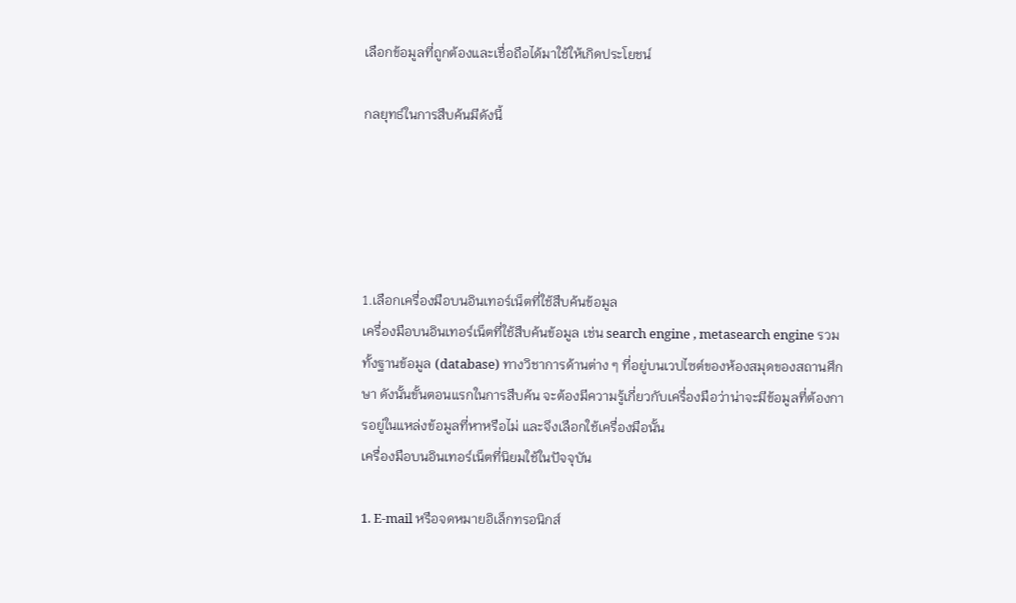เลือกข้อมูลที่ถูกต้องและเชื่อถือได้มาใช้ให้เกิดประโยชน์

กลยุทธ์ในการสืบค้นมีดังนี้





1.เลือกเครื่องมือบนอินเทอร์เน็ตที่ใช้สืบค้นข้อมูล
เครื่องมือบนอินเทอร์เน็ตที่ใช้สืบค้นข้อมูล เช่น search engine , metasearch engine รวมทั้งฐานข้อมูล (database) ทางวิชาการด้านต่าง ๆ ที่อยู่บนเวปไซต์ของห้องสมุดของสถานศึกษา ดังนั้นขั้นตอนแรกในการสืบค้น จะต้องมีความรู้เกี่ยวกับเครื่องมือว่าน่าจะมีข้อมูลที่ต้องการอยู่ในแหล่งข้อมูลที่หาหรือไม่ และจึงเลือกใช้เครื่องมือนั้น
เครื่องมือบนอินเทอร์เน็ตที่นิยมใช้ในปัจจุบัน

1. E-mail หรือจดหมายอิเล็กทรอนิกส์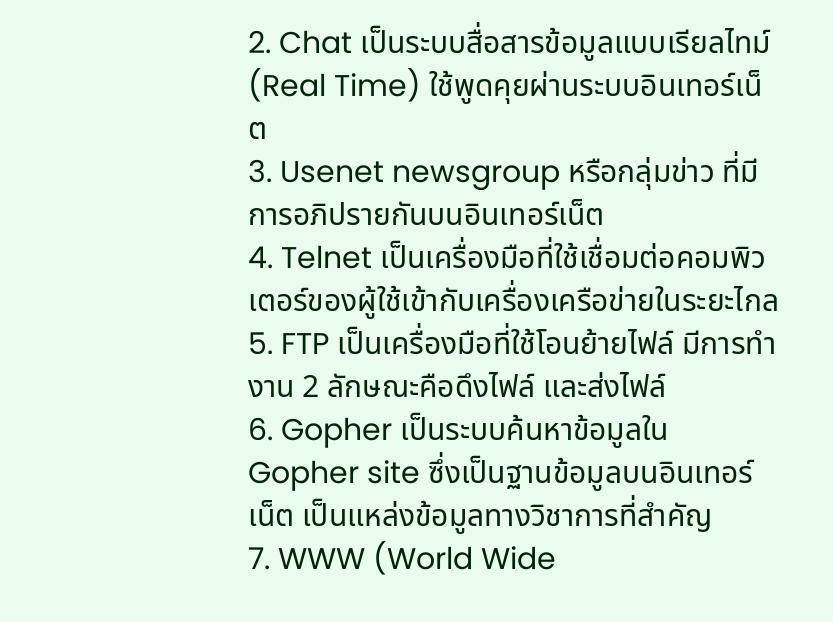2. Chat เป็นระบบสื่อสารข้อมูลแบบเรียลไทม์ (Real Time) ใช้พูดคุยผ่านระบบอินเทอร์เน็ต
3. Usenet newsgroup หรือกลุ่มข่าว ที่มีการอภิปรายกันบนอินเทอร์เน็ต
4. Telnet เป็นเครื่องมือที่ใช้เชื่อมต่อคอมพิวเตอร์ของผู้ใช้เข้ากับเครื่องเครือข่ายในระยะไกล
5. FTP เป็นเครื่องมือที่ใช้โอนย้ายไฟล์ มีการทำงาน 2 ลักษณะคือดึงไฟล์ และส่งไฟล์
6. Gopher เป็นระบบค้นหาข้อมูลใน Gopher site ซึ่งเป็นฐานข้อมูลบนอินเทอร์เน็ต เป็นแหล่งข้อมูลทางวิชาการที่สำคัญ
7. WWW (World Wide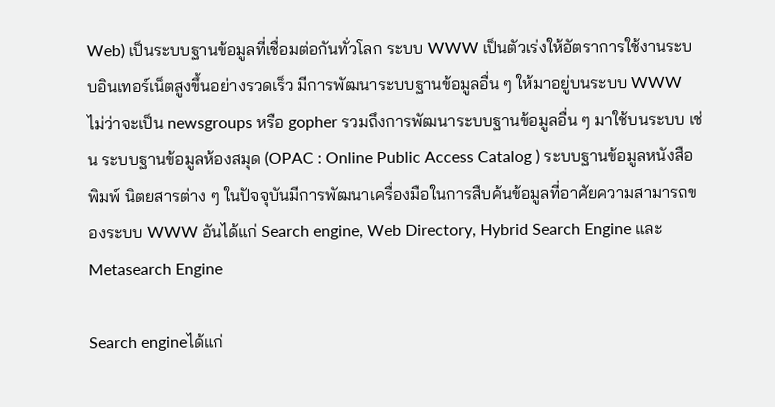Web) เป็นระบบฐานข้อมูลที่เชื่อมต่อกันทั่วโลก ระบบ WWW เป็นตัวเร่งให้อัตราการใช้งานระบบอินเทอร์เน็ตสูงขึ้นอย่างรวดเร็ว มีการพัฒนาระบบฐานข้อมูลอื่น ๆ ให้มาอยู่บนระบบ WWW ไม่ว่าจะเป็น newsgroups หรือ gopher รวมถึงการพัฒนาระบบฐานข้อมูลอื่น ๆ มาใช้บนระบบ เช่น ระบบฐานข้อมูลห้องสมุด (OPAC : Online Public Access Catalog ) ระบบฐานข้อมูลหนังสือพิมพ์ นิตยสารต่าง ๆ ในปัจจุบันมีการพัฒนาเครื่องมือในการสืบค้นข้อมูลที่อาศัยความสามารถของระบบ WWW อันได้แก่ Search engine, Web Directory, Hybrid Search Engine และ Metasearch Engine

Search engineได้แก่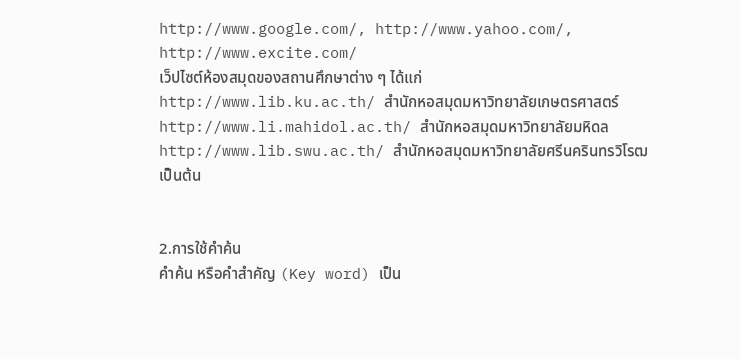http://www.google.com/, http://www.yahoo.com/, http://www.excite.com/
เว็ปไซต์ห้องสมุดของสถานศึกษาต่าง ๆ ได้แก่
http://www.lib.ku.ac.th/ สำนักหอสมุดมหาวิทยาลัยเกษตรศาสตร์
http://www.li.mahidol.ac.th/ สำนักหอสมุดมหาวิทยาลัยมหิดล
http://www.lib.swu.ac.th/ สำนักหอสมุดมหาวิทยาลัยศรีนครินทรวิโรฒ
เป็นต้น


2.การใช้คำค้น
คำค้น หรือคำสำคัญ (Key word) เป็น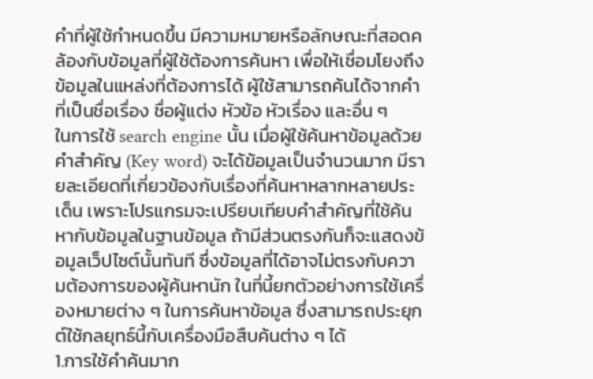คำที่ผู้ใช้กำหนดขึ้น มีความหมายหรือลักษณะที่สอดคล้องกับข้อมูลที่ผู้ใช้ต้องการค้นหา เพื่อให้เชื่อมโยงถึงข้อมูลในแหล่งที่ต้องการได้ ผู้ใช้สามารถค้นได้จากคำที่เป็นชื่อเรื่อง ชื่อผู้แต่ง หัวข้อ หัวเรื่อง และอื่น ๆ
ในการใช้ search engine นั้น เมื่อผู้ใช้ค้นหาข้อมูลด้วยคำสำคัญ (Key word) จะได้ข้อมูลเป็นจำนวนมาก มีรายละเอียดที่เกี่ยวข้องกับเรื่องที่ค้นหาหลากหลายประเด็น เพราะโปรแกรมจะเปรียบเทียบคำสำคัญที่ใช้ค้นหากับข้อมูลในฐานข้อมูล ถ้ามีส่วนตรงกันก็จะแสดงข้อมูลเว็ปไซต์นั้นทันที ซึ่งข้อมูลที่ได้อาจไม่ตรงกับความต้องการของผู้ค้นหานัก ในที่นี้ยกตัวอย่างการใช้เครื่องหมายต่าง ๆ ในการค้นหาข้อมูล ซึ่งสามารถประยุกต์ใช้กลยุทธ์นี้กับเครื่องมือสืบค้นต่าง ๆ ได้
1.การใช้คำค้นมาก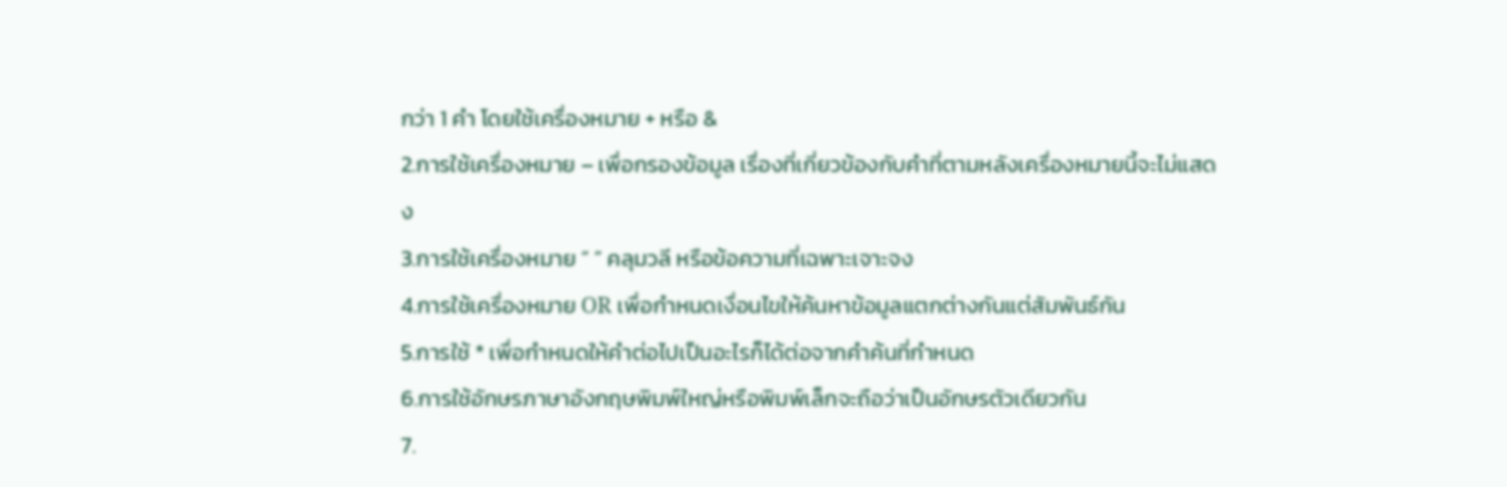กว่า 1 คำ โดยใช้เครื่องหมาย + หรือ &
2.การใช้เครื่องหมาย – เพื่อกรองข้อมูล เรื่องที่เกี่ยวข้องกับคำที่ตามหลังเครื่องหมายนี้จะไม่แสดง
3.การใช้เครื่องหมาย “ ” คลุมวลี หรือข้อความที่เฉพาะเจาะจง
4.การใช้เครื่องหมาย OR เพื่อกำหนดเงื่อนไขให้ค้นหาข้อมูลแตกต่างกันแต่สัมพันธ์กัน
5.การใช้ * เพื่อกำหนดให้คำต่อไปเป็นอะไรก็ได้ต่อจากคำค้นที่กำหนด
6.การใช้อักษรภาษาอังกฤษพิมพ์ใหญ่หรือพิมพ์เล็กจะถือว่าเป็นอักษรตัวเดียวกัน
7.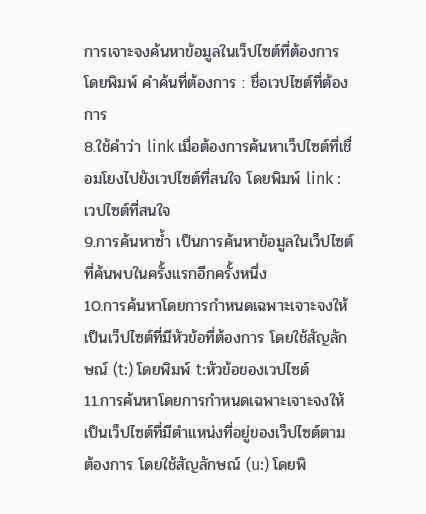การเจาะจงค้นหาข้อมูลในเว็ปไซต์ที่ต้องการ โดยพิมพ์ คำค้นที่ต้องการ : ชื่อเวปไซต์ที่ต้องการ
8.ใช้คำว่า link เมื่อต้องการค้นหาเว็ปไซต์ที่เชื่อมโยงไปยังเวปไซต์ที่สนใจ โดยพิมพ์ link : เวปไซต์ที่สนใจ
9.การค้นหาซ้ำ เป็นการค้นหาข้อมูลในเว็ปไซต์ที่ค้นพบในครั้งแรกอีกครั้งหนึ่ง
10.การค้นหาโดยการกำหนดเฉพาะเจาะจงให้เป็นเว็ปไซต์ที่มีหัวข้อที่ต้องการ โดยใช้สัญลักษณ์ (t:) โดยพิมพ์ t:หัวข้อของเวปไซต์
11.การค้นหาโดยการกำหนดเฉพาะเจาะจงให้เป็นเว็ปไซต์ที่มีตำแหน่งที่อยู่ของเว็ปไซต์ตามต้องการ โดยใช้สัญลักษณ์ (u:) โดยพิ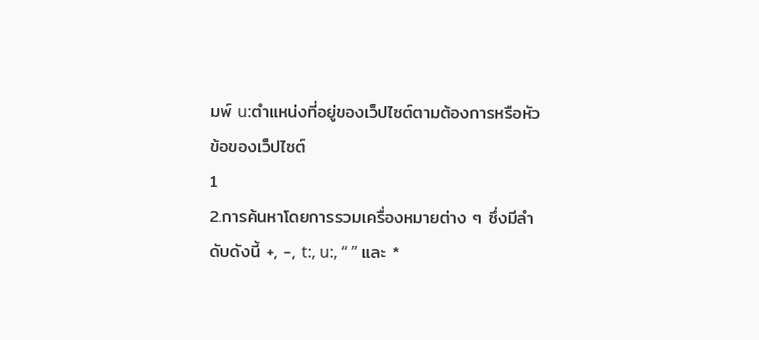มพ์ u:ตำแหน่งที่อยู่ของเว็ปไซต์ตามต้องการหรือหัวข้อของเว็ปไซต์
1
2.การค้นหาโดยการรวมเครื่องหมายต่าง ๆ ซึ่งมีลำดับดังนี้ +, -, t:, u:, “ ” และ *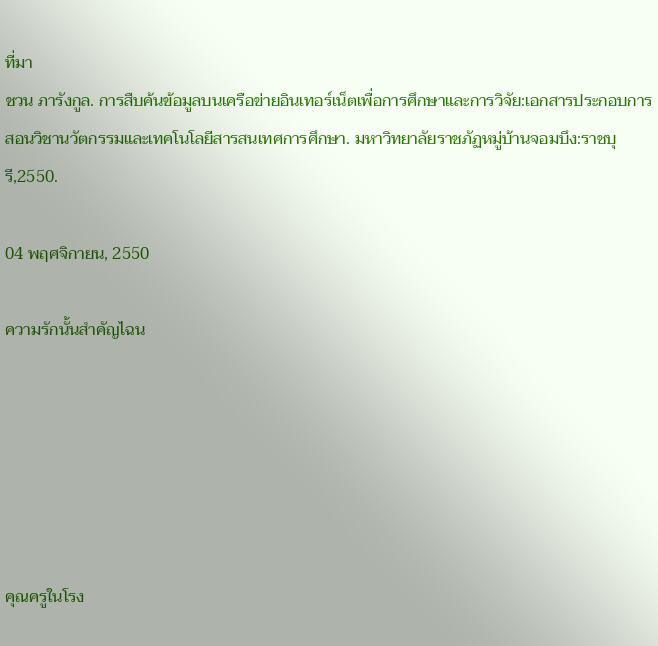ที่มา
ชวน ภารังกูล. การสืบค้นข้อมูลบนเครือข่ายอินเทอร์เน็ตเพื่อการศึกษาและการวิจัย:เอกสารประกอบการสอนวิชานวัตกรรมและเทคโนโลยีสารสนเทศการศึกษา. มหาวิทยาลัยราชภัฏหมู่บ้านจอมบึง:ราชบุรี,2550.

04 พฤศจิกายน, 2550

ความรักนั้นสำคัญไฉน






คุณครูในโรง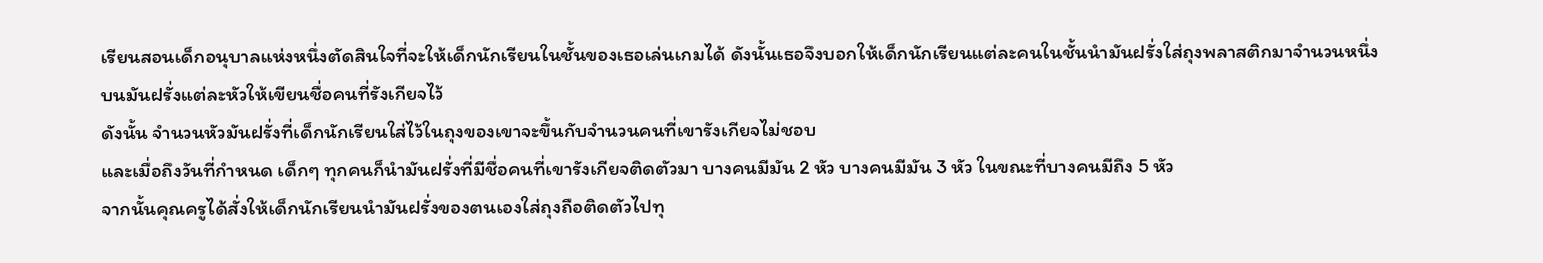เรียนสอนเด็กอนุบาลแห่งหนึ่งตัดสินใจที่จะให้เด็กนักเรียนในชั้นของเธอเล่นเกมได้ ดังนั้นเธอจึงบอกให้เด็กนักเรียนแต่ละคนในชั้นนำมันฝรั่งใส่ถุงพลาสติกมาจำนวนหนึ่ง
บนมันฝรั่งแต่ละหัวให้เขียนชื่อคนที่รังเกียจไว้
ดังนั้น จำนวนหัวมันฝรั่งที่เด็กนักเรียนใส่ไว้ในถุงของเขาจะขึ้นกับจำนวนคนที่เขารังเกียจไม่ชอบ
และเมื่อถึงวันที่กำหนด เด็กๆ ทุกคนก็นำมันฝรั่งที่มีชื่อคนที่เขารังเกียจติดตัวมา บางคนมีมัน 2 หัว บางคนมีมัน 3 หัว ในขณะที่บางคนมีถึง 5 หัว
จากนั้นคุณครูได้สั่งให้เด็กนักเรียนนำมันฝรั่งของตนเองใส่ถุงถือติดตัวไปทุ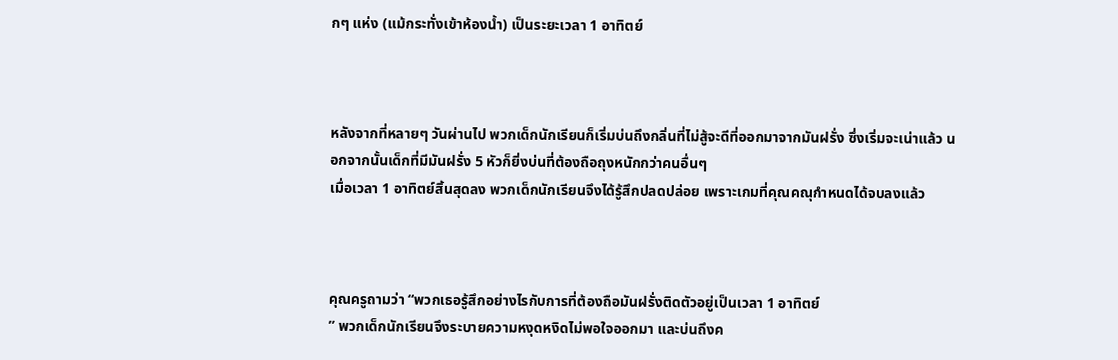กๆ แห่ง (แม้กระทั่งเข้าห้องน้ำ) เป็นระยะเวลา 1 อาทิตย์



หลังจากที่หลายๆ วันผ่านไป พวกเด็กนักเรียนก็เริ่มบ่นถึงกลิ่นที่ไม่สู้จะดีที่ออกมาจากมันฝรั่ง ซึ่งเริ่มจะเน่าแล้ว นอกจากนั้นเด็กที่มีมันฝรั่ง 5 หัวก็ยิ่งบ่นที่ต้องถือถุงหนักกว่าคนอื่นๆ
เมื่อเวลา 1 อาทิตย์สิ้นสุดลง พวกเด็กนักเรียนจึงได้รู้สึกปลดปล่อย เพราะเกมที่คุณคณุกำหนดได้จบลงแล้ว



คุณครูถามว่า “พวกเธอรู้สึกอย่างไรกับการที่ต้องถือมันฝรั่งติดตัวอยู่เป็นเวลา 1 อาทิตย์
” พวกเด็กนักเรียนจึงระบายความหงุดหงิดไม่พอใจออกมา และบ่นถึงค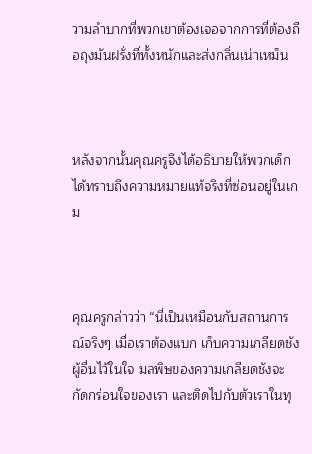วามลำบากที่พวกเขาต้องเจอจากการที่ต้องถือถุงมันฝรั่งที่ทั้งหนักและส่งกลิ่นเน่าเหม็น



หลังจากนั้นคุณครูจึงได้อธิบายให้พวกเด็กได้ทราบถึงความหมายแท้จริงที่ซ่อนอยู่ในเกม



คุณครูกล่าวว่า “นี่เป็นเหมือนกับสถานการณ์จริงๆ เมื่อเราต้องแบก เก็บความเกลียดชังผู้อื่นไว้ในใจ มลพิษของความเกลียดชังจะกัดกร่อนใจของเรา และติดไปกับตัวเราในทุ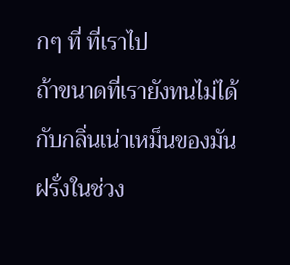กๆ ที่ ที่เราไป
ถ้าขนาดที่เรายังทนไม่ได้กับกลิ่นเน่าเหม็นของมันฝรั่งในช่วง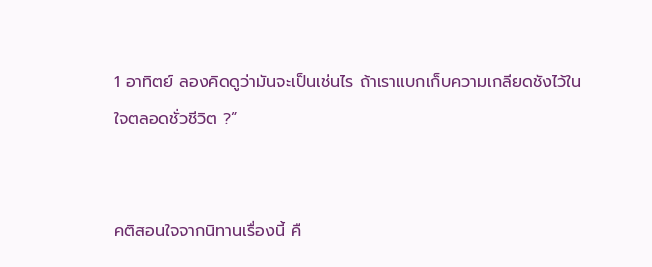1 อาทิตย์ ลองคิดดูว่ามันจะเป็นเช่นไร ถ้าเราแบกเก็บความเกลียดชังไว้ในใจตลอดชั่วชีวิต ?”


คติสอนใจจากนิทานเรื่องนี้ คื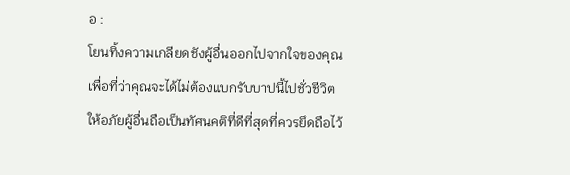อ :
โยนทิ้งความเกลียดชังผู้อื่นออกไปจากใจของคุณ
เพื่อที่ว่าคุณจะได้ไม่ต้องแบกรับบาปนี้ไปชั่วชีวิต
ให้อภัยผู้อื่นถือเป็นทัศนคติที่ดีที่สุดที่ควรยึดถือไว้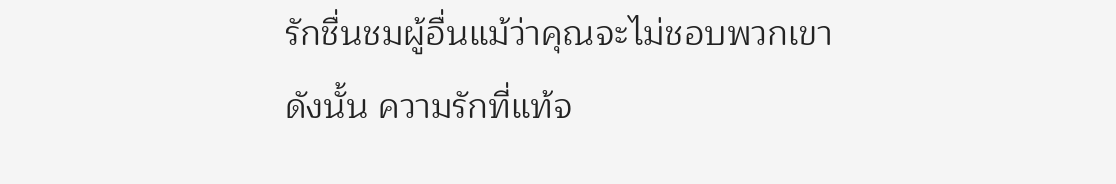รักชื่นชมผู้อื่นแม้ว่าคุณจะไม่ชอบพวกเขา
ดังนั้น ความรักที่แท้จ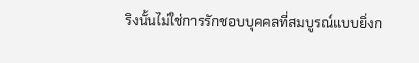ริงนั้นไม่ใช่การรักชอบบุคคลที่สมบูรณ์แบบยิ่งก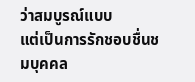ว่าสมบูรณ์แบบ
แต่เป็นการรักชอบชื่นชมบุคคล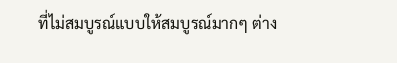ที่ไม่สมบูรณ์แบบให้สมบูรณ์มากๆ ต่าง